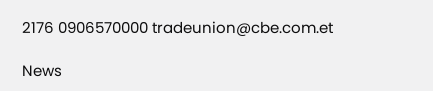2176 0906570000 tradeunion@cbe.com.et

News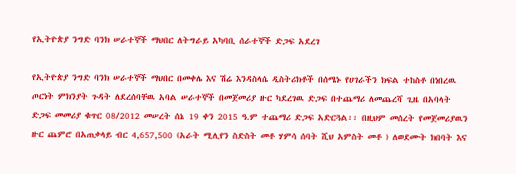የኢትዮጵያ ንግድ ባንክ ሠራተኞች ማህበር ለትግራይ አካባቢ ሰራተኞች ድጋፍ አደረገ

የኢትዮጵያ ንግድ ባንክ ሠራተኞች ማህበር በመቀሌ እና ሽሬ እንዳስላሴ ዲስትሪክቶች በሰሜኑ የሀገራችን ክፍል ተከስቶ በነበረዉ ጦርነት ምክንያት ጉዳት ለደረሰባቸዉ አባል ሠራተኞች በመጀመሪያ ዙር ካደረገዉ ድጋፍ በተጨማሪ ለመጨረሻ ጊዜ በአባላት ድጋፍ መመሪያ ቁጥር 08/2012 መሠረት ሰኔ 19 ቀን 2015 ዓ.ም ተጨማሪ ድጋፍ አድርጓል፡፡ በዚህም መሰረት የመጀመሪያዉን ዙር ጨምሮ በአጠቃላይ ብር 4,657,500 (አራት ሚሊየን ስድስት መቶ ሃምሳ ሰባት ሺህ አምስት መቶ ) ለወደሙት ክበባት እና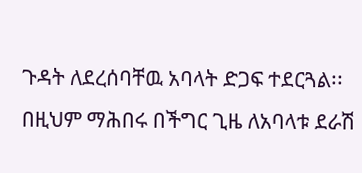ጉዳት ለደረሰባቸዉ አባላት ድጋፍ ተደርጓል፡፡ በዚህም ማሕበሩ በችግር ጊዜ ለአባላቱ ደራሽ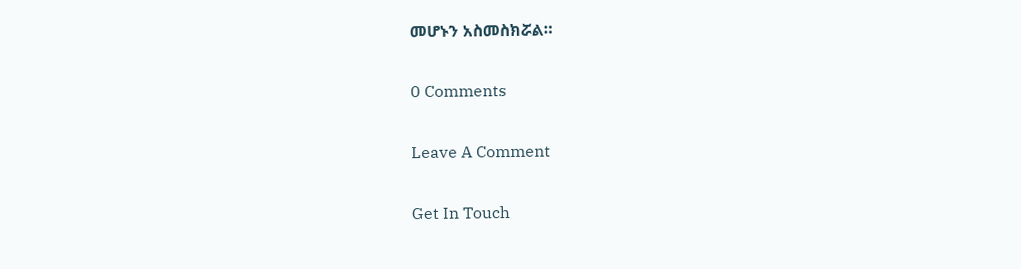መሆኑን አስመስክሯል።

0 Comments

Leave A Comment

Get In Touch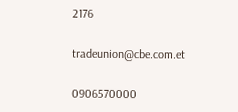2176

tradeunion@cbe.com.et

0906570000